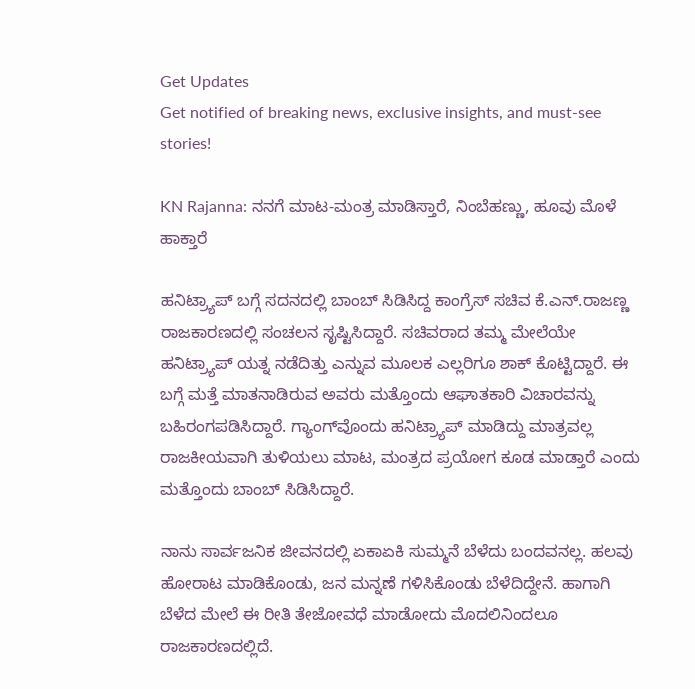Get Updates
Get notified of breaking news, exclusive insights, and must-see stories!

KN Rajanna: ನನಗೆ ಮಾಟ-ಮಂತ್ರ ಮಾಡಿಸ್ತಾರೆ, ನಿಂಬೆಹಣ್ಣು, ಹೂವು ಮೊಳೆ ಹಾಕ್ತಾರೆ

ಹನಿಟ್ರ್ಯಾಪ್‌ ಬಗ್ಗೆ ಸದನದಲ್ಲಿ ಬಾಂಬ್‌ ಸಿಡಿಸಿದ್ದ ಕಾಂಗ್ರೆಸ್‌ ಸಚಿವ ಕೆ.ಎನ್‌.ರಾಜಣ್ಣ ರಾಜಕಾರಣದಲ್ಲಿ ಸಂಚಲನ ಸೃಷ್ಟಿಸಿದ್ದಾರೆ. ಸಚಿವರಾದ ತಮ್ಮ ಮೇಲೆಯೇ ಹನಿಟ್ರ್ಯಾಪ್‌ ಯತ್ನ ನಡೆದಿತ್ತು ಎನ್ನುವ ಮೂಲಕ ಎಲ್ಲರಿಗೂ ಶಾಕ್‌ ಕೊಟ್ಟಿದ್ದಾರೆ. ಈ ಬಗ್ಗೆ ಮತ್ತೆ ಮಾತನಾಡಿರುವ ಅವರು ಮತ್ತೊಂದು ಆಘಾತಕಾರಿ ವಿಚಾರವನ್ನು ಬಹಿರಂಗಪಡಿಸಿದ್ದಾರೆ. ಗ್ಯಾಂಗ್‌ವೊಂದು ಹನಿಟ್ರ್ಯಾಪ್‌ ಮಾಡಿದ್ದು ಮಾತ್ರವಲ್ಲ ರಾಜಕೀಯವಾಗಿ ತುಳಿಯಲು ಮಾಟ, ಮಂತ್ರದ ಪ್ರಯೋಗ ಕೂಡ ಮಾಡ್ತಾರೆ ಎಂದು ಮತ್ತೊಂದು ಬಾಂಬ್‌ ಸಿಡಿಸಿದ್ದಾರೆ.

ನಾನು ಸಾರ್ವಜನಿಕ ಜೀವನದಲ್ಲಿ ಏಕಾಏಕಿ ಸುಮ್ಮನೆ ಬೆಳೆದು ಬಂದವನಲ್ಲ. ಹಲವು ಹೋರಾಟ ಮಾಡಿಕೊಂಡು, ಜನ ಮನ್ನಣೆ ಗಳಿಸಿಕೊಂಡು ಬೆಳೆದಿದ್ದೇನೆ. ಹಾಗಾಗಿ ಬೆಳೆದ ಮೇಲೆ ಈ ರೀತಿ ತೇಜೋವಧೆ ಮಾಡೋದು ಮೊದಲಿನಿಂದಲೂ ರಾಜಕಾರಣದಲ್ಲಿದೆ.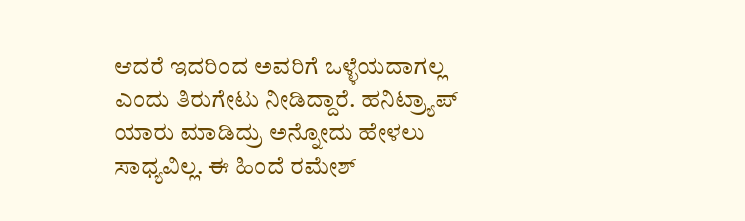ಆದರೆ ಇದರಿಂದ ಅವರಿಗೆ ಒಳ್ಳೆಯದಾಗಲ್ಲ ಎಂದು ತಿರುಗೇಟು ನೀಡಿದ್ದಾರೆ. ಹನಿಟ್ರ್ಯಾಪ್‌ ಯಾರು ಮಾಡಿದ್ರು ಅನ್ನೋದು ಹೇಳಲು ಸಾಧ್ಯವಿಲ್ಲ. ಈ ಹಿಂದೆ ರಮೇಶ್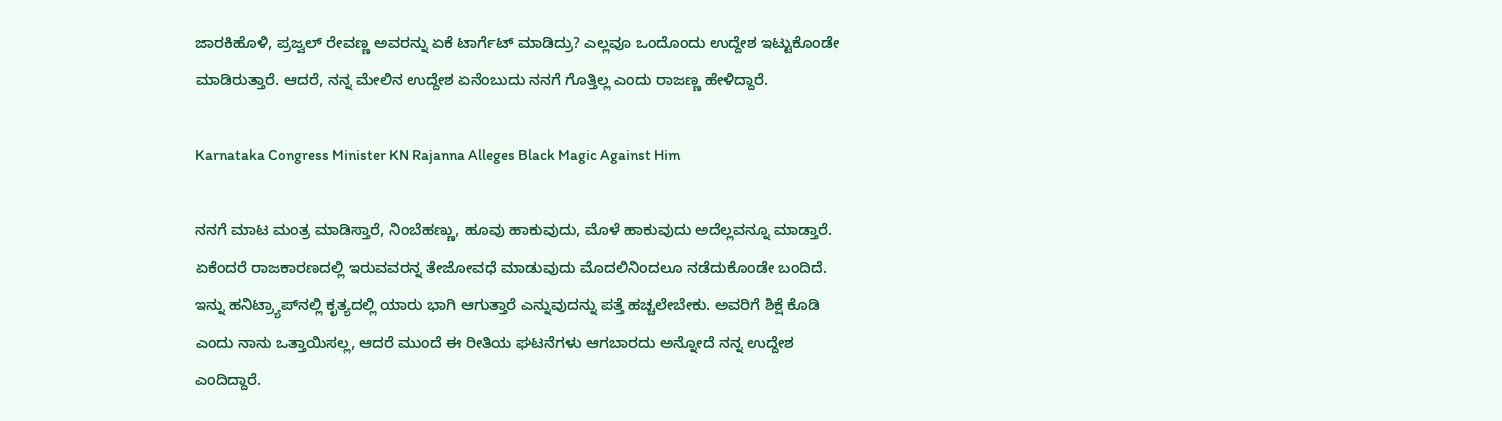ಜಾರಕಿಹೊಳಿ, ಪ್ರಜ್ವಲ್ ರೇವಣ್ಣ ಅವರನ್ನು ಏಕೆ ಟಾರ್ಗೆಟ್‌ ಮಾಡಿದ್ರು? ಎಲ್ಲವೂ ಒಂದೊಂದು ಉದ್ದೇಶ ಇಟ್ಟುಕೊಂಡೇ ಮಾಡಿರುತ್ತಾರೆ. ಆದರೆ, ನನ್ನ ಮೇಲಿನ ಉದ್ದೇಶ ಏನೆಂಬುದು ನನಗೆ ಗೊತ್ತಿಲ್ಲ ಎಂದು ರಾಜಣ್ಣ ಹೇಳಿದ್ದಾರೆ.

Karnataka Congress Minister KN Rajanna Alleges Black Magic Against Him

ನನಗೆ ಮಾಟ ಮಂತ್ರ ಮಾಡಿಸ್ತಾರೆ, ನಿಂಬೆಹಣ್ಣು, ಹೂವು ಹಾಕುವುದು, ಮೊಳೆ ಹಾಕುವುದು ಅದೆಲ್ಲವನ್ನೂ ಮಾಡ್ತಾರೆ. ಏಕೆಂದರೆ ರಾಜಕಾರಣದಲ್ಲಿ ಇರುವವರನ್ನ ತೇಜೋವಧೆ ಮಾಡುವುದು ಮೊದಲಿನಿಂದಲೂ ನಡೆದುಕೊಂಡೇ ಬಂದಿದೆ. ಇನ್ನು ಹನಿಟ್ರ್ಯಾಪ್‌ನಲ್ಲಿ ಕೃತ್ಯದಲ್ಲಿ ಯಾರು ಭಾಗಿ ಆಗುತ್ತಾರೆ ಎನ್ನುವುದನ್ನು ಪತ್ತೆ ಹಚ್ಚಲೇಬೇಕು. ಅವರಿಗೆ ಶಿಕ್ಷೆ ‌ಕೊಡಿ ಎಂದು ನಾನು ಒತ್ತಾಯಿಸಲ್ಲ, ಆದರೆ ಮುಂದೆ ಈ ರೀತಿಯ ಘಟನೆಗಳು ಆಗಬಾರದು ಅನ್ನೋದೆ ನನ್ನ ಉದ್ದೇಶ ಎಂದಿದ್ದಾರೆ.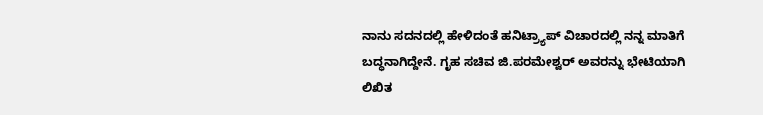ನಾನು ಸದನದಲ್ಲಿ ಹೇಳಿದಂತೆ ಹನಿಟ್ರ್ಯಾಪ್‌ ವಿಚಾರದಲ್ಲಿ ನನ್ನ ಮಾತಿಗೆ ಬದ್ಧನಾಗಿದ್ದೇನೆ. ಗೃಹ ಸಚಿವ ಜಿ.ಪರಮೇಶ್ವರ್‌ ಅವರನ್ನು ಭೇಟಿಯಾಗಿ ಲಿಖಿತ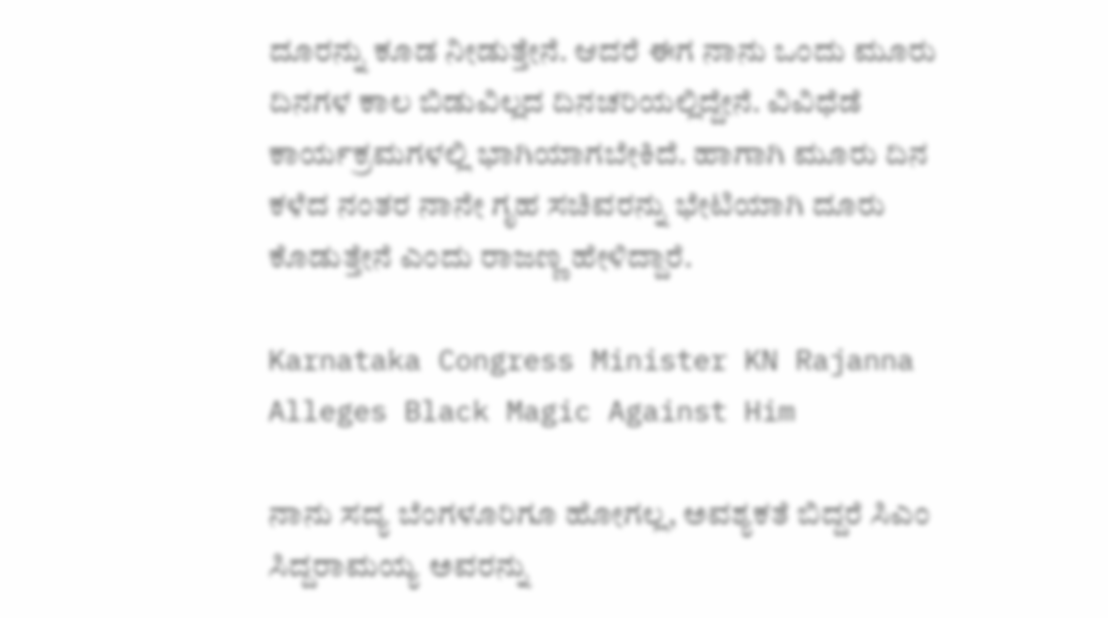ದೂರನ್ನು ಕೂಡ ನೀಡುತ್ತೇನೆ. ಆದರೆ ಈಗ ನಾನು ಒಂದು ಮೂರು ದಿನಗಳ ಕಾಲ ಬಿಡುವಿಲ್ಲದ ದಿನಚರಿಯಲ್ಲಿದ್ದೇನೆ. ವಿವಿಧೆಡೆ ಕಾರ್ಯಕ್ರಮಗಳಲ್ಲಿ ಭಾಗಿಯಾಗಬೇಕಿದೆ. ಹಾಗಾಗಿ ಮೂರು ದಿನ ಕಳೆದ ನಂತರ ನಾನೇ ಗೃಹ ಸಚಿವರನ್ನು ಭೇಟಿಯಾಗಿ ದೂರು ಕೊಡುತ್ತೇನೆ ಎಂದು ರಾಜಣ್ಣ ಹೇಳಿದ್ದಾರೆ.

Karnataka Congress Minister KN Rajanna Alleges Black Magic Against Him

ನಾನು ಸದ್ಯ ಬೆಂಗಳೂರಿಗೂ ಹೋಗಲ್ಲ, ಅವಶ್ಯಕತೆ ಬಿದ್ದರೆ ಸಿಎಂ ಸಿದ್ದರಾಮಯ್ಯ ಅವರನ್ನು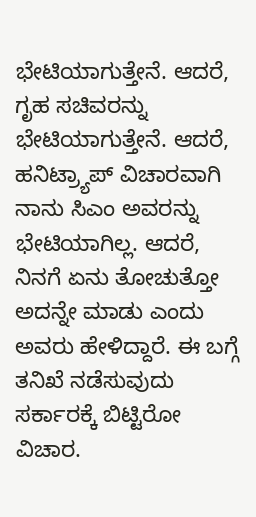ಭೇಟಿಯಾಗುತ್ತೇನೆ. ಆದರೆ, ಗೃಹ ಸಚಿವರನ್ನು ಭೇಟಿಯಾಗುತ್ತೇನೆ. ಆದರೆ, ಹನಿಟ್ರ್ಯಾಪ್‌ ವಿಚಾರವಾಗಿ ನಾನು ಸಿಎಂ ಅವರನ್ನು ಭೇಟಿಯಾಗಿಲ್ಲ. ಆದರೆ, ನಿನಗೆ ಏನು ತೋಚುತ್ತೋ ಅದನ್ನೇ ಮಾಡು ಎಂದು ಅವರು ಹೇಳಿದ್ದಾರೆ. ಈ ಬಗ್ಗೆ ತನಿಖೆ ನಡೆಸುವುದು ಸರ್ಕಾರಕ್ಕೆ ಬಿಟ್ಟಿರೋ ವಿಚಾರ.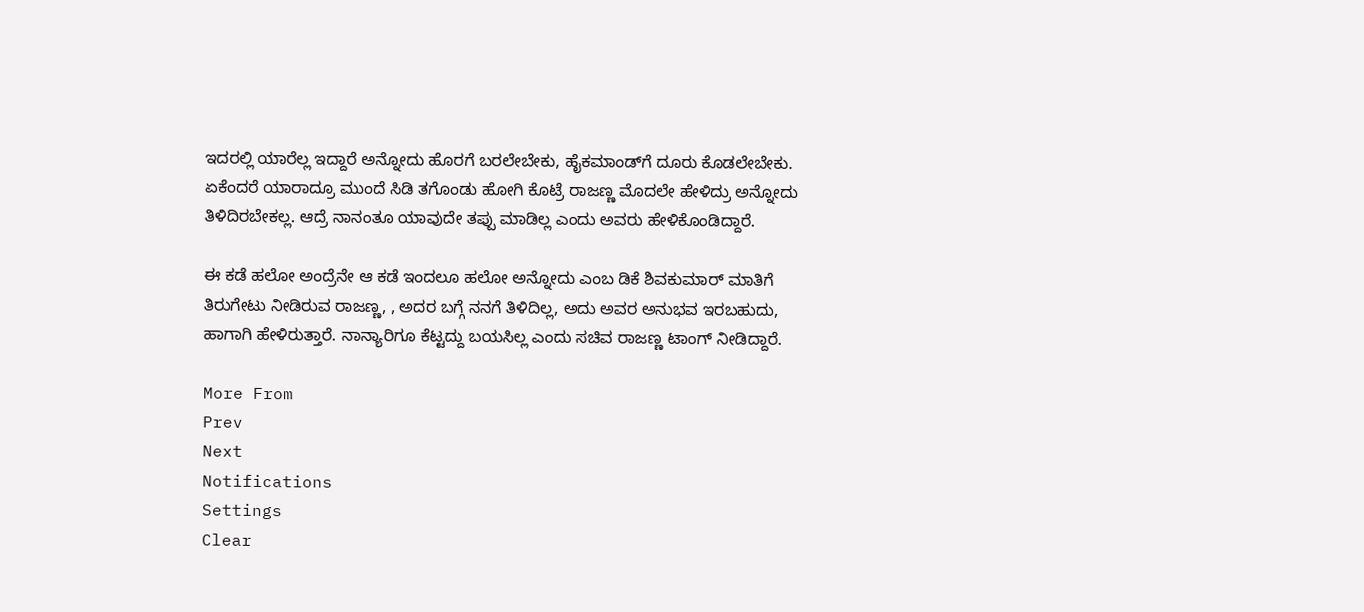ಇದರಲ್ಲಿ ಯಾರೆಲ್ಲ ಇದ್ದಾರೆ ಅನ್ನೋದು ಹೊರಗೆ ಬರಲೇಬೇಕು, ಹೈಕಮಾಂಡ್‌ಗೆ ದೂರು ಕೊಡಲೇಬೇಕು. ಏಕೆಂದರೆ ಯಾರಾದ್ರೂ ಮುಂದೆ ಸಿಡಿ ತಗೊಂಡು ಹೋಗಿ ಕೊಟ್ರೆ ರಾಜಣ್ಣ ಮೊದಲೇ ಹೇಳಿದ್ರು ಅನ್ನೋದು ತಿಳಿದಿರಬೇಕಲ್ಲ. ಆದ್ರೆ ನಾನಂತೂ ಯಾವುದೇ ತಪ್ಪು ಮಾಡಿಲ್ಲ ಎಂದು ಅವರು ಹೇಳಿಕೊಂಡಿದ್ದಾರೆ.

ಈ ಕಡೆ ಹಲೋ ಅಂದ್ರೆನೇ ಆ ಕಡೆ ಇಂದಲೂ ಹಲೋ ಅನ್ನೋದು ಎಂಬ ಡಿಕೆ ಶಿವಕುಮಾರ್‌ ಮಾತಿಗೆ ತಿರುಗೇಟು ನೀಡಿರುವ ರಾಜಣ್ಣ, , ಅದರ ಬಗ್ಗೆ ನನಗೆ ತಿಳಿದಿಲ್ಲ, ಅದು ಅವರ ಅನುಭವ ಇರಬಹುದು, ಹಾಗಾಗಿ ಹೇಳಿರುತ್ತಾರೆ. ನಾನ್ಯಾರಿಗೂ ಕೆಟ್ಟದ್ದು ಬಯಸಿಲ್ಲ ಎಂದು ಸಚಿವ ರಾಜಣ್ಣ ಟಾಂಗ್‌ ನೀಡಿದ್ದಾರೆ.

More From
Prev
Next
Notifications
Settings
Clear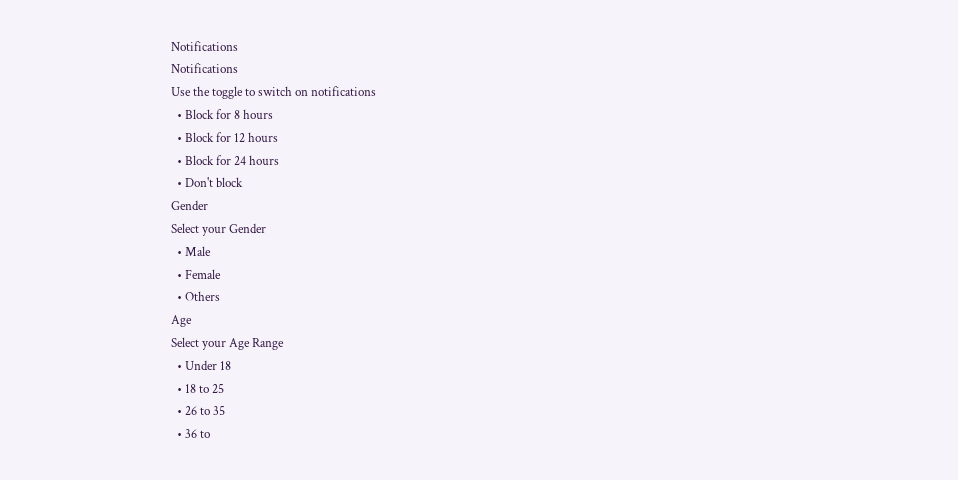Notifications
Notifications
Use the toggle to switch on notifications
  • Block for 8 hours
  • Block for 12 hours
  • Block for 24 hours
  • Don't block
Gender
Select your Gender
  • Male
  • Female
  • Others
Age
Select your Age Range
  • Under 18
  • 18 to 25
  • 26 to 35
  • 36 to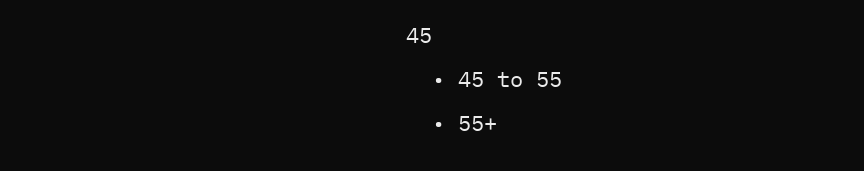45
  • 45 to 55
  • 55+